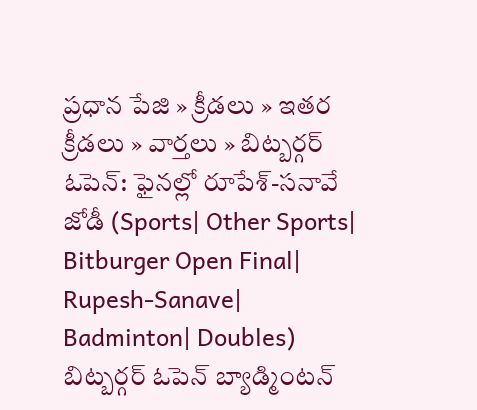ప్రధాన పేజి » క్రీడలు » ఇతర క్రీడలు » వార్తలు » బిట్బర్గర్ ఓపెన్: ఫైనల్లో రూపేశ్-సనావే జోడీ (Sports| Other Sports| Bitburger Open Final| Rupesh-Sanave| Badminton| Doubles)
బిట్బర్గర్ ఓపెన్ బ్యాడ్మింటన్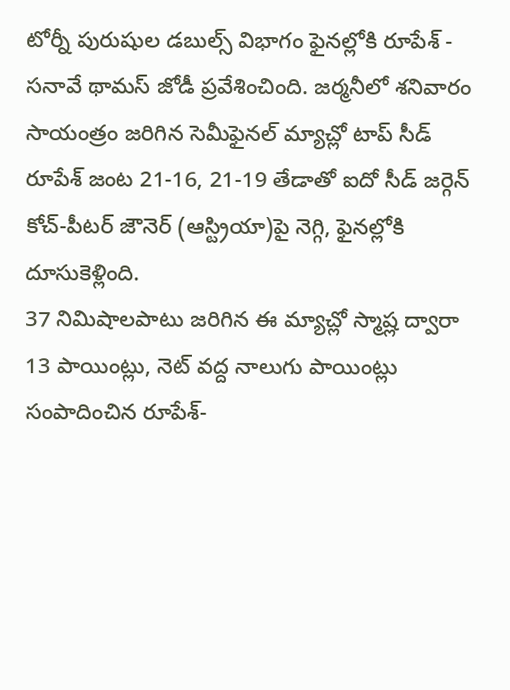టోర్నీ పురుషుల డబుల్స్ విభాగం ఫైనల్లోకి రూపేశ్ - సనావే థామస్ జోడీ ప్రవేశించింది. జర్మనీలో శనివారం సాయంత్రం జరిగిన సెమీఫైనల్ మ్యాచ్లో టాప్ సీడ్ రూపేశ్ జంట 21-16, 21-19 తేడాతో ఐదో సీడ్ జర్గెన్ కోచ్-పీటర్ జౌనెర్ (ఆస్ట్రియా)పై నెగ్గి, ఫైనల్లోకి దూసుకెళ్లింది.
37 నిమిషాలపాటు జరిగిన ఈ మ్యాచ్లో స్మాష్ల ద్వారా 13 పాయింట్లు, నెట్ వద్ద నాలుగు పాయింట్లు సంపాదించిన రూపేశ్-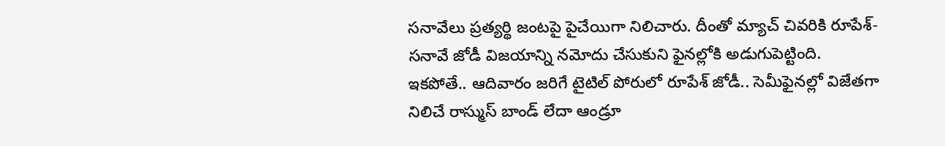సనావేలు ప్రత్యర్థి జంటపై పైచేయిగా నిలిచారు. దీంతో మ్యాచ్ చివరికి రూపేశ్-సనావే జోడీ విజయాన్ని నమోదు చేసుకుని ఫైనల్లోకి అడుగుపెట్టింది.
ఇకపోతే.. ఆదివారం జరిగే టైటిల్ పోరులో రూపేశ్ జోడీ.. సెమీఫైనల్లో విజేతగా నిలిచే రాస్ముస్ బాండ్ లేదా ఆండ్రూ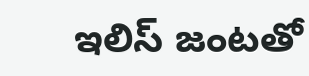ఇలిస్ జంటతో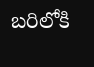బరిలోకి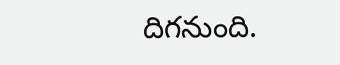దిగనుంది.